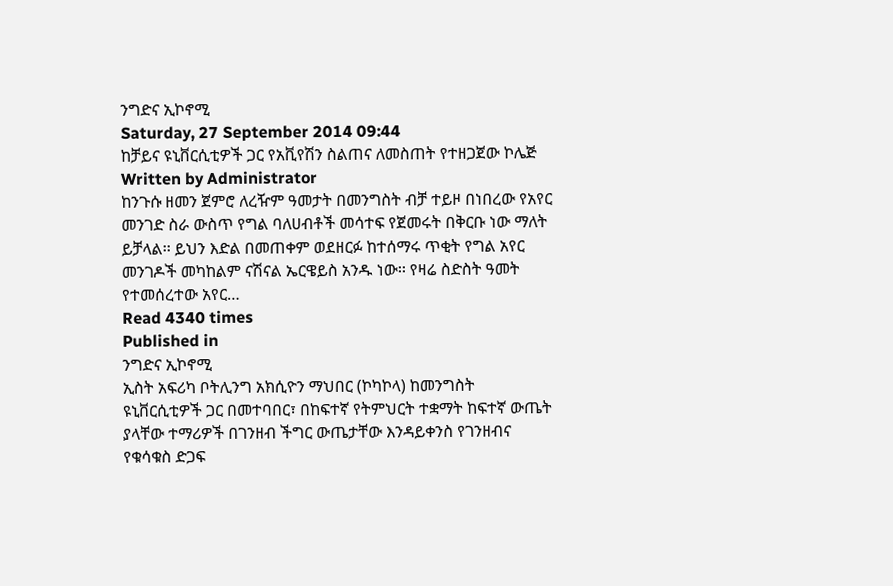ንግድና ኢኮኖሚ
Saturday, 27 September 2014 09:44
ከቻይና ዩኒቨርሲቲዎች ጋር የአቪየሽን ስልጠና ለመስጠት የተዘጋጀው ኮሌጅ
Written by Administrator
ከንጉሱ ዘመን ጀምሮ ለረዥም ዓመታት በመንግስት ብቻ ተይዞ በነበረው የአየር መንገድ ስራ ውስጥ የግል ባለሀብቶች መሳተፍ የጀመሩት በቅርቡ ነው ማለት ይቻላል፡፡ ይህን እድል በመጠቀም ወደዘርፉ ከተሰማሩ ጥቂት የግል አየር መንገዶች መካከልም ናሽናል ኤርዌይስ አንዱ ነው፡፡ የዛሬ ስድስት ዓመት የተመሰረተው አየር…
Read 4340 times
Published in
ንግድና ኢኮኖሚ
ኢስት አፍሪካ ቦትሊንግ አክሲዮን ማህበር (ኮካኮላ) ከመንግስት ዩኒቨርሲቲዎች ጋር በመተባበር፣ በከፍተኛ የትምህርት ተቋማት ከፍተኛ ውጤት ያላቸው ተማሪዎች በገንዘብ ችግር ውጤታቸው እንዳይቀንስ የገንዘብና የቁሳቁስ ድጋፍ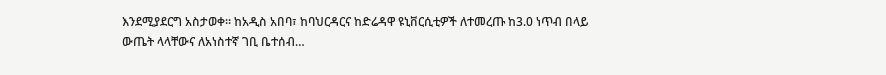እንደሚያደርግ አስታወቀ፡፡ ከአዲስ አበባ፣ ከባህርዳርና ከድሬዳዋ ዩኒቨርሲቲዎች ለተመረጡ ከ3.0 ነጥብ በላይ ውጤት ላላቸውና ለአነስተኛ ገቢ ቤተሰብ…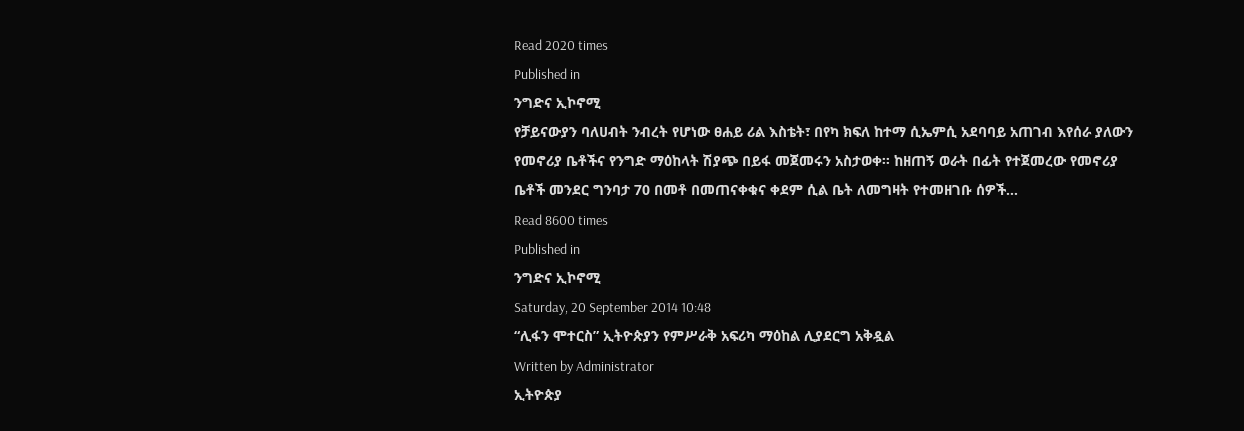Read 2020 times
Published in
ንግድና ኢኮኖሚ
የቻይናውያን ባለሀብት ንብረት የሆነው ፀሐይ ሪል እስቴት፣ በየካ ክፍለ ከተማ ሲኤምሲ አደባባይ አጠገብ እየሰራ ያለውን የመኖሪያ ቤቶችና የንግድ ማዕከላት ሽያጭ በይፋ መጀመሩን አስታወቀ፡፡ ከዘጠኝ ወራት በፊት የተጀመረው የመኖሪያ ቤቶች መንደር ግንባታ 70 በመቶ በመጠናቀቁና ቀደም ሲል ቤት ለመግዛት የተመዘገቡ ሰዎች…
Read 8600 times
Published in
ንግድና ኢኮኖሚ
Saturday, 20 September 2014 10:48
“ሊፋን ሞተርስ” ኢትዮጵያን የምሥራቅ አፍሪካ ማዕከል ሊያደርግ አቅዷል
Written by Administrator
ኢትዮጵያ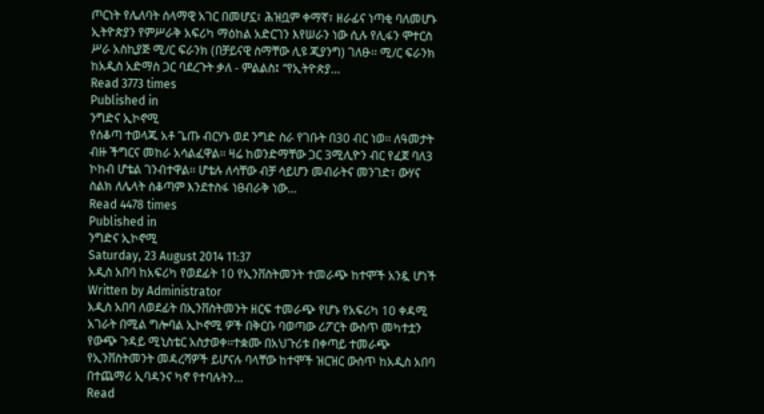ጦርነት የሌለባት ሰላማዊ አገር በመሆኗ፣ ሕዝቧም ቀማኛ፣ ዘራፊና ነጣቂ ባለመሆኑ ኢትዮጵያን የምሥራቅ አፍሪካ ማዕከል አድርገን እየሠራን ነው ሲሉ የሊፋን ሞተርስ ሥራ አስኪያጅ ሚ/ር ፍራንክ (በቻይናዊ ስማቸው ሊዩ ጂያንግ) ገለፁ፡፡ ሚ/ር ፍራንክ ከአዲስ አድማስ ጋር ባደረጉት ቃለ - ምልልስ፤ “የኢትዮጵያ…
Read 3773 times
Published in
ንግድና ኢኮኖሚ
የሰቆጣ ተወላጁ አቶ ጌጡ ብርሃኑ ወደ ንግድ ስራ የገቡት በ30 ብር ነወ፡፡ ለዓመታት ብዙ ችግርና መከራ አሳልፈዋል፡፡ ዛሬ ከወንድማቸው ጋር 3ሚሊዮን ብር የፈጀ ባለ3 ኮከብ ሆቴል ገንብተዋል፡፡ ሆቴሉ ለሳቸው ብቻ ሳይሆን መብራትና መንገድ፣ ውሃና ስልክ ለሌላት ሰቆጣም እንደተስፋ ነፀብራቅ ነው…
Read 4478 times
Published in
ንግድና ኢኮኖሚ
Saturday, 23 August 2014 11:37
አዲስ አበባ ከአፍሪካ የወደፊት 10 የኢንቨስትመንት ተመራጭ ከተሞች አንዷ ሆነች
Written by Administrator
አዲስ አበባ ለወደፊት በኢንቨስትመንት ዘርፍ ተመራጭ የሆኑ የአፍሪካ 10 ቀዳሚ አገራት በሚል ግሎባል ኢኮኖሚ ዎች በቅርቡ ባወጣው ሪፖርት ውስጥ መካተቷን የውጭ ጉዳይ ሚኒስቴር አስታወቀ፡፡ተቋሙ በአህጉሪቱ በቀጣይ ተመራጭ የኢንቨስትመንት መዳረሻዎች ይሆናሉ ባላቸው ከተሞች ዝርዝር ውስጥ ከአዲስ አበባ በተጨማሪ ኢባዳንና ካኖ የተባሉትን…
Read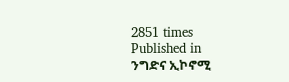2851 times
Published in
ንግድና ኢኮኖሚ